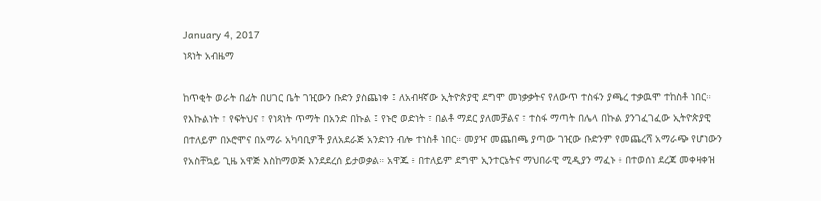January 4, 2017
ነጻነት አብዜማ

ከጥቂት ወራት በፊት በሀገር ቤት ገዢውን ቡድን ያስጨነቀ ፤ ለአብዛኛው ኢትዮጵያዊ ደግሞ መነቃቃትና የለውጥ ተስፋን ያጫረ ተቃዉሞ ተከስቶ ነበር። የእኩልነት ፣ የፍትህና ፣ የነጻነት ጥማት በአንድ በኩል ፤ የኑሮ ወድነት ፣ በልቶ ማደር ያለመቻልና ፣ ተስፋ ማጣት በሌላ በኩል ያንገፈገፈው ኢትዮጵያዊ በተለይም በኦሮሞና በአማራ አካባቢዎች ያለአደራጅ አንድነን ብሎ ተነስቶ ነበር። መያዣ መጨበጫ ያጣው ገዢው ቡድንም የመጨረሻ አማራጭ የሆነውን የአስቸኳይ ጊዜ አዋጅ እስከማወጅ እንደደረሰ ይታወቃል። አዋጁ ፥ በተለይም ደግሞ ኢንተርኔትና ማህበራዊ ሚዲያን ማፈኑ ፥ በተወሰነ ደረጃ መቀዛቀዝ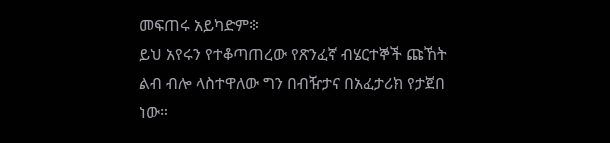መፍጠሩ አይካድም፨
ይህ አየሩን የተቆጣጠረው የጽንፈኛ ብሄርተኞች ጩኸት ልብ ብሎ ላስተዋለው ግን በብዥታና በአፈታሪክ የታጀበ ነው።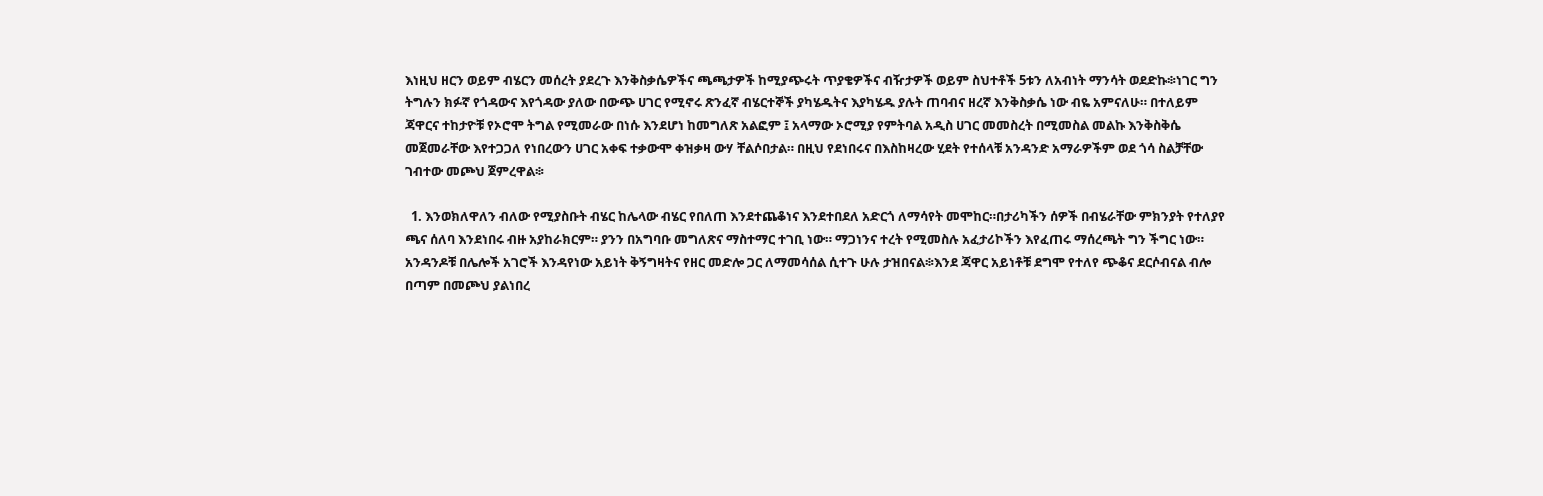እነዚህ ዘርን ወይም ብሄርን መሰረት ያደረጉ እንቅስቃሴዎችና ጫጫታዎች ከሚያጭሩት ጥያቄዎችና ብዥታዎች ወይም ስህተቶች 5ቱን ለአብነት ማንሳት ወደድኩ፨ነገር ግን ትግሉን ክፉኛ የጎዳውና እየጎዳው ያለው በውጭ ሀገር የሚኖሩ ጽንፈኛ ብሄርተኞች ያካሄዱትና እያካሄዱ ያሉት ጠባብና ዘረኛ እንቅስቃሴ ነው ብዬ አምናለሁ። በተለይም ጃዋርና ተከታዮቹ የኦሮሞ ትግል የሚመራው በነሱ እንደሆነ ከመግለጽ አልፎም ፤ አላማው ኦሮሚያ የምትባል አዲስ ሀገር መመስረት በሚመስል መልኩ እንቅስቅሴ መጀመራቸው እየተጋጋለ የነበረውን ሀገር አቀፍ ተቃውሞ ቀዝቃዛ ውሃ ቸልሶበታል። በዚህ የደነበሩና በእስከዛረው ሂደት የተሰላቹ አንዳንድ አማራዎችም ወደ ጎሳ ስልቻቸው ገብተው መጮህ ጀምረዋል፨

  1. እንወክለዋለን ብለው የሚያስቡት ብሄር ከሌላው ብሄር የበለጠ እንደተጨቆነና እንደተበደለ አድርጎ ለማሳየት መሞከር።በታሪካችን ሰዎች በብሄራቸው ምክንያት የተለያየ ጫና ሰለባ እንደነበሩ ብዙ አያከራክርም። ያንን በአግባቡ መግለጽና ማስተማር ተገቢ ነው። ማጋነንና ተረት የሚመስሉ አፈታሪኮችን እየፈጠሩ ማሰረጫት ግን ችግር ነው። አንዳንዶቹ በሌሎች አገሮች እንዳየነው አይነት ቅኝግዛትና የዘር መድሎ ጋር ለማመሳሰል ሲተጉ ሁሉ ታዝበናል፨እንደ ጃዋር አይነቶቹ ደግሞ የተለየ ጭቆና ደርሶብናል ብሎ በጣም በመጮህ ያልነበረ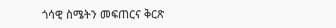ጎሳዊ ስሜትን መፍጠርና ቅርጽ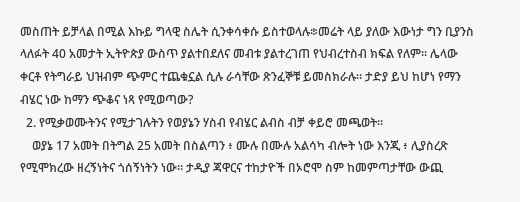መስጠት ይቻላል በሚል እኩይ ግላዊ ስሌት ሲንቀሳቀሱ ይስተወላሉ፨መሬት ላይ ያለው እውነታ ግን ቢያንስ ላለፉት 40 አመታት ኢትዮጵያ ውስጥ ያልተበደለና መብቱ ያልተረገጠ የህብረተስብ ክፍል የለም። ሌላው ቀርቶ የትግራይ ህዝብም ጭምር ተጨቁኗል ሲሉ ራሳቸው ጽንፈኞቹ ይመስክራሉ። ታድያ ይህ ከሆነ የማን ብሄር ነው ከማን ጭቆና ነጻ የሚወጣው?
  2. የሚቃወሙትንና የሚታገሉትን የወያኔን ሃስብ የብሄር ልብስ ብቻ ቀይሮ መጫወት።
    ወያኔ 17 አመት በትግል 25 አመት በስልጣን ፥ ሙሉ በሙሉ አልሳካ ብሎት ነው እንጂ ፥ ሊያስረጽ የሚሞክረው ዘረኝነትና ጎሰኝነትን ነው። ታዲያ ጃዋርና ተከታዮች በኦሮሞ ስም ከመምጣታቸው ውጪ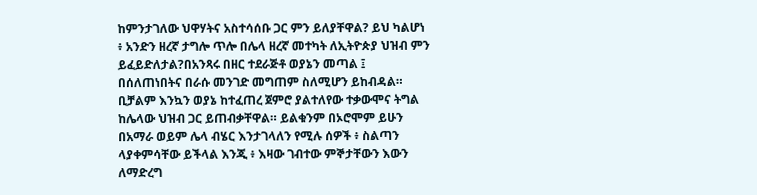ከምንታገለው ህዋሃትና አስተሳሰቡ ጋር ምን ይለያቸዋል? ይህ ካልሆነ ፥ አንድን ዘረኛ ታግሎ ጥሎ በሌላ ዘረኛ መተካት ለኢትዮጵያ ህዝብ ምን ይፈይድለታል?በአንጻሩ በዘር ተደራጅቶ ወያኔን መጣል ፤ በሰለጠነበትና በራሱ መንገድ መግጠም ስለሚሆን ይከብዳል። ቢቻልም እንኳን ወያኔ ከተፈጠረ ጀምሮ ያልተለየው ተቃውሞና ትግል ከሌላው ህዝብ ጋር ይጠብቃቸዋል። ይልቁንም በኦሮሞም ይሁን በአማራ ወይም ሌላ ብሄር እንታገላለን የሚሉ ሰዎች ፥ ስልጣን ላያቀምሳቸው ይችላል እንጂ ፥ እዛው ገብተው ምኞታቸውን እውን ለማድረግ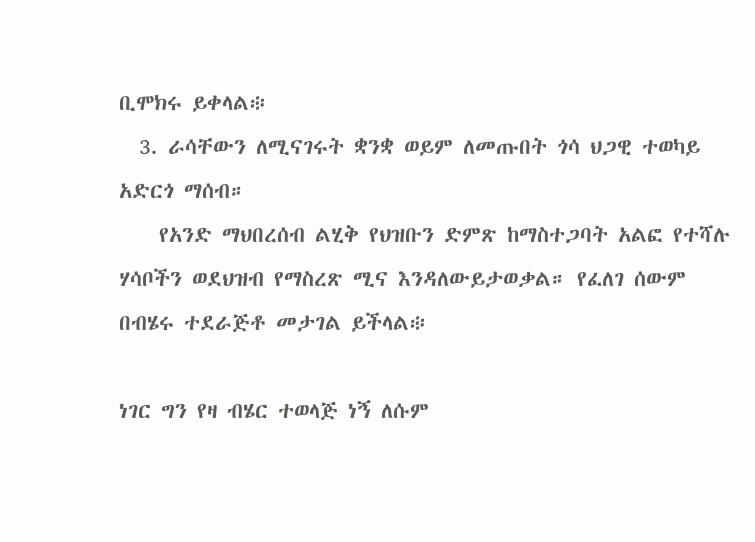ቢሞክሩ ይቀላል፨
  3. ራሳቸውን ለሚናገሩት ቋንቋ ወይም ለመጡበት ጎሳ ህጋዊ ተወካይ አድርጎ ማሰብ።
    የአንድ ማህበረሰብ ልሂቅ የህዝቡን ድምጽ ከማስተጋባት አልፎ የተሻሉ ሃሳቦችን ወደህዝብ የማስረጽ ሚና እንዳለውይታወቃል። የፈለገ ሰውም በብሄሩ ተደራጅቶ መታገል ይችላል፨

ነገር ግን የዛ ብሄር ተወላጅ ነኝ ለሱም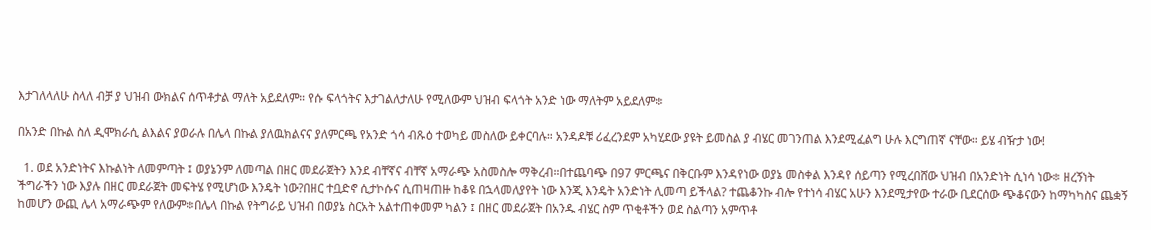እታገለላለሁ ስላለ ብቻ ያ ህዝብ ውክልና ሰጥቶታል ማለት አይደለም። የሱ ፍላጎትና እታገልለታለሁ የሚለውም ህዝብ ፍላጎት አንድ ነው ማለትም አይደለም፨

በአንድ በኩል ስለ ዲሞክራሲ ልእልና ያወራሉ በሌላ በኩል ያለዉክልናና ያለምርጫ የአንድ ጎሳ ብጹዕ ተወካይ መስለው ይቀርባሉ። አንዳዶቹ ሪፈረንደም አካሂደው ያዩት ይመስል ያ ብሄር መገንጠል እንደሚፈልግ ሁሉ እርግጠኛ ናቸው። ይሄ ብዥታ ነው!

  1. ወደ አንድነትና እኩልነት ለመምጣት ፤ ወያኔንም ለመጣል በዘር መደራጀትን እንደ ብቸኛና ብቸኛ አማራጭ አስመስሎ ማቅረብ።በተጨባጭ በ97 ምርጫና በቅርቡም እንዳየነው ወያኔ መስቀል እንዳየ ሰይጣን የሚረበሸው ህዝብ በአንድነት ሲነሳ ነው፨ ዘረኝነት ችግራችን ነው እያሉ በዘር መደራጀት መፍትሄ የሚሆነው እንዴት ነው?በዘር ተቧድኖ ሲታኮሱና ሲጠዛጠዙ ከቆዩ በኋላመለያየት ነው እንጂ እንዴት አንድነት ሊመጣ ይችላል? ተጨቆንኩ ብሎ የተነሳ ብሄር አሁን እንደሚታየው ተራው ቢደርሰው ጭቆናውን ከማካካስና ጨቋኝ ከመሆን ውጪ ሌላ አማራጭም የለውም፨በሌላ በኩል የትግራይ ህዝብ በወያኔ ስርአት አልተጠቀመም ካልን ፤ በዘር መደራጀት በአንዱ ብሄር ስም ጥቂቶችን ወደ ስልጣን አምጥቶ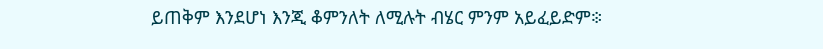ይጠቅም እንደሆነ እንጂ ቆምንለት ለሚሉት ብሄር ምንም አይፈይድም፨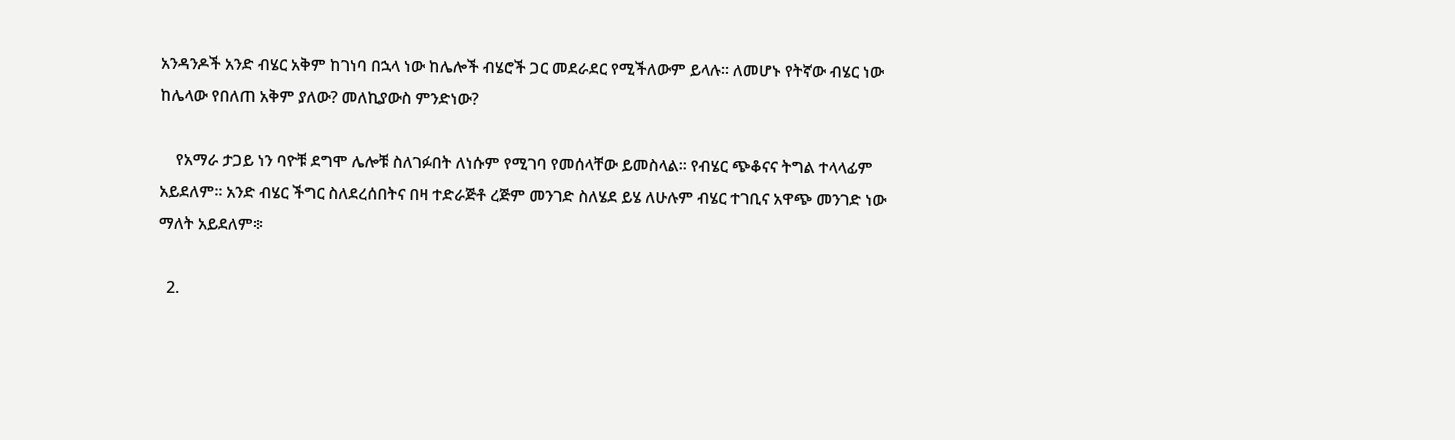አንዳንዶች አንድ ብሄር አቅም ከገነባ በኋላ ነው ከሌሎች ብሄሮች ጋር መደራደር የሚችለውም ይላሉ። ለመሆኑ የትኛው ብሄር ነው ከሌላው የበለጠ አቅም ያለው? መለኪያውስ ምንድነው?

    የአማራ ታጋይ ነን ባዮቹ ደግሞ ሌሎቹ ስለገፉበት ለነሱም የሚገባ የመሰላቸው ይመስላል። የብሄር ጭቆናና ትግል ተላላፊም አይደለም። አንድ ብሄር ችግር ስለደረሰበትና በዛ ተድራጅቶ ረጅም መንገድ ስለሄደ ይሄ ለሁሉም ብሄር ተገቢና አዋጭ መንገድ ነው ማለት አይደለም፨

  2.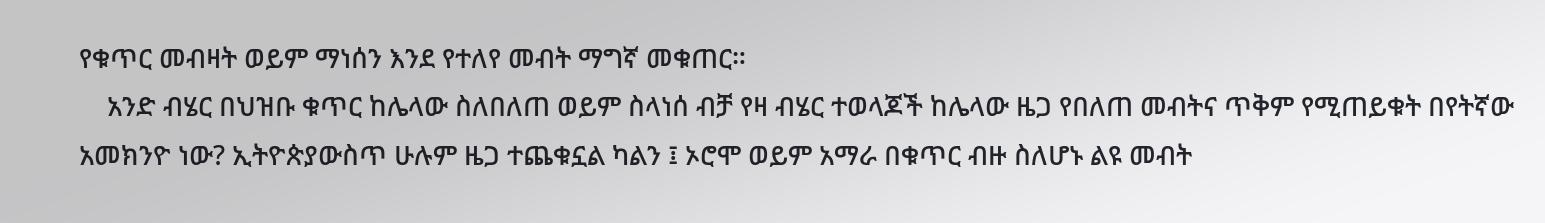የቁጥር መብዛት ወይም ማነሰን እንደ የተለየ መብት ማግኛ መቁጠር።
    አንድ ብሄር በህዝቡ ቁጥር ከሌላው ስለበለጠ ወይም ስላነሰ ብቻ የዛ ብሄር ተወላጆች ከሌላው ዜጋ የበለጠ መብትና ጥቅም የሚጠይቁት በየትኛው አመክንዮ ነው? ኢትዮጵያውስጥ ሁሉም ዜጋ ተጨቁኗል ካልን ፤ ኦሮሞ ወይም አማራ በቁጥር ብዙ ስለሆኑ ልዩ መብት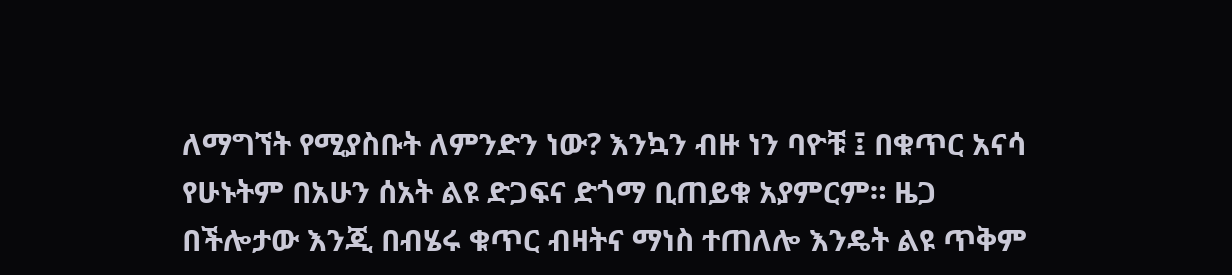ለማግኘት የሚያስቡት ለምንድን ነው? እንኳን ብዙ ነን ባዮቹ ፤ በቁጥር አናሳ የሁኑትም በአሁን ሰአት ልዩ ድጋፍና ድጎማ ቢጠይቁ አያምርም። ዜጋ በችሎታው እንጂ በብሄሩ ቁጥር ብዛትና ማነስ ተጠለሎ እንዴት ልዩ ጥቅም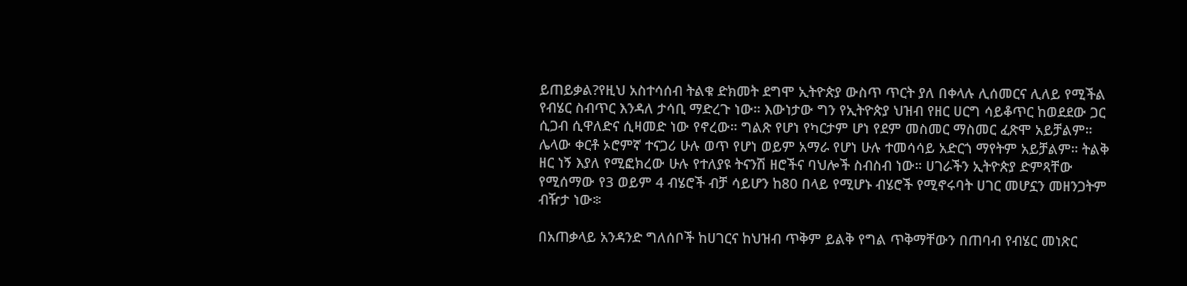ይጠይቃል?የዚህ አስተሳሰብ ትልቁ ድክመት ደግሞ ኢትዮጵያ ውስጥ ጥርት ያለ በቀላሉ ሊሰመርና ሊለይ የሚችል የብሄር ስብጥር እንዳለ ታሳቢ ማድረጉ ነው። እውነታው ግን የኢትዮጵያ ህዝብ የዘር ሀርግ ሳይቆጥር ከወደደው ጋር ሲጋብ ሲዋለድና ሲዛመድ ነው የኖረው። ግልጽ የሆነ የካርታም ሆነ የደም መስመር ማስመር ፈጽሞ አይቻልም። ሌላው ቀርቶ ኦሮምኛ ተናጋሪ ሁሉ ወጥ የሆነ ወይም አማራ የሆነ ሁሉ ተመሳሳይ አድርጎ ማየትም አይቻልም። ትልቅ ዘር ነኝ እያለ የሚፎክረው ሁሉ የተለያዩ ትናንሽ ዘሮችና ባህሎች ስብስብ ነው። ሀገራችን ኢትዮጵያ ድምጻቸው የሚሰማው የ3 ወይም 4 ብሄሮች ብቻ ሳይሆን ከ80 በላይ የሚሆኑ ብሄሮች የሚኖሩባት ሀገር መሆኗን መዘንጋትም ብዥታ ነው፨

በአጠቃላይ አንዳንድ ግለሰቦች ከሀገርና ከህዝብ ጥቅም ይልቅ የግል ጥቅማቸውን በጠባብ የብሄር መነጽር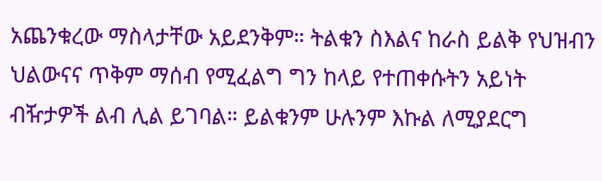አጨንቁረው ማስላታቸው አይደንቅም። ትልቁን ስእልና ከራስ ይልቅ የህዝብን ህልውናና ጥቅም ማሰብ የሚፈልግ ግን ከላይ የተጠቀሱትን አይነት ብዥታዎች ልብ ሊል ይገባል። ይልቁንም ሁሉንም እኩል ለሚያደርግ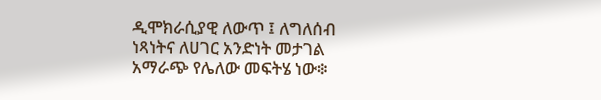ዲሞክራሲያዊ ለውጥ ፤ ለግለሰብ ነጻነትና ለሀገር አንድነት መታገል አማራጭ የሌለው መፍትሄ ነው፨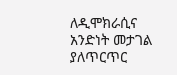ለዲሞክራሲና አንድነት መታገል ያለጥርጥር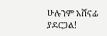ሁሉንም አሸናፊ ያደርጋል!